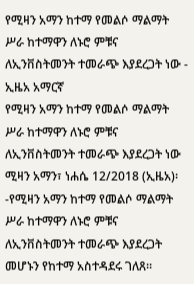የሚዛን አማን ከተማ የመልሶ ማልማት ሥራ ከተማዋን ለኑሮ ምቹና ለኢንቨስትመንት ተመራጭ እያደረጋት ነው - ኢዜአ አማርኛ
የሚዛን አማን ከተማ የመልሶ ማልማት ሥራ ከተማዋን ለኑሮ ምቹና ለኢንቨስትመንት ተመራጭ እያደረጋት ነው
ሚዛን አማን፣ ነሐሴ 12/2018 (ኢዜአ)፡-የሚዛን አማን ከተማ የመልሶ ማልማት ሥራ ከተማዋን ለኑሮ ምቹና ለኢንቨስትመንት ተመራጭ እያደረጋት መሆኑን የከተማ አስተዳደሩ ገለጸ።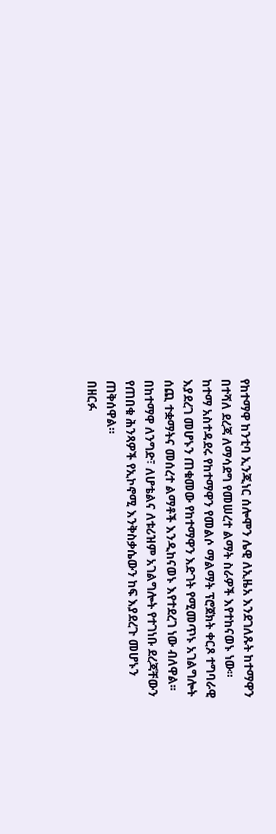የከተማዋ ከንቲባ ኢንጂነር ሰሎሞን ሌዊ ለኢዜአ እንደገለጹት ከተማዋን በተሻለ ደረጃ ለማሳደግ የመሠረተ ልማት ስራዎች እየተከናወኑ ነው።
ከተማ አስተዳደሩ የከተማዋን የመልሶ ማልማት ፕሮጀክት ቀርጾ ተግባራዊ እያደረገ መሆኑን ጠቁመው የከተማዋን እድገት የሚመጥኑ አገልግሎት ሰጪ ተቋማትና መሰረተ ልማቶች እንዲከናወኑ እየተደረገ ነው ብለዋል፡፡
በከተማዋ ለንግድ፣ ለሆቴልና ለቱሪዝም አገልግሎት የተገነቡ ደረጃቸውን የጠበቁ ሕንጻዎች የኢኮኖሚ እንቅስቃሴውን ከፍ እያደረጉ መሆኑን ጠቅሰዋል።
በዘርፉ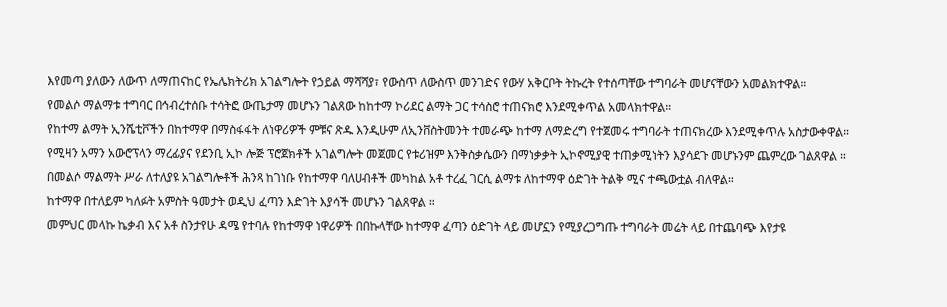እየመጣ ያለውን ለውጥ ለማጠናከር የኤሌክትሪክ አገልግሎት የኃይል ማሻሻያ፣ የውስጥ ለውስጥ መንገድና የውሃ አቅርቦት ትኩረት የተሰጣቸው ተግባራት መሆናቸውን አመልክተዋል።
የመልሶ ማልማቱ ተግባር በኅብረተሰቡ ተሳትፎ ውጤታማ መሆኑን ገልጸው ከከተማ ኮሪደር ልማት ጋር ተሳስሮ ተጠናክሮ እንደሚቀጥል አመላክተዋል።
የከተማ ልማት ኢንሼቲቮችን በከተማዋ በማስፋፋት ለነዋሪዎች ምቹና ጽዱ እንዲሁም ለኢንቨስትመንት ተመራጭ ከተማ ለማድረግ የተጀመሩ ተግባራት ተጠናክረው እንደሚቀጥሉ አስታውቀዋል።
የሚዛን አማን አውሮፕላን ማረፊያና የደንቢ ኢኮ ሎጅ ፕሮጀክቶች አገልግሎት መጀመር የቱሪዝም እንቅስቃሴውን በማነቃቃት ኢኮኖሚያዊ ተጠቃሚነትን እያሳደጉ መሆኑንም ጨምረው ገልጸዋል ።
በመልሶ ማልማት ሥራ ለተለያዩ አገልግሎቶች ሕንጻ ከገነቡ የከተማዋ ባለሀብቶች መካከል አቶ ተረፈ ገርሲ ልማቱ ለከተማዋ ዕድገት ትልቅ ሚና ተጫውቷል ብለዋል።
ከተማዋ በተለይም ካለፉት አምስት ዓመታት ወዲህ ፈጣን እድገት እያሳች መሆኑን ገልጸዋል ።
መምህር መላኩ ኬቃብ እና አቶ ስንታየሁ ዳሜ የተባሉ የከተማዋ ነዋሪዎች በበኩላቸው ከተማዋ ፈጣን ዕድገት ላይ መሆኗን የሚያረጋግጡ ተግባራት መሬት ላይ በተጨባጭ እየታዩ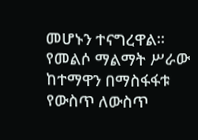መሆኑን ተናግረዋል።
የመልሶ ማልማት ሥራው ከተማዋን በማስፋፋቱ የውስጥ ለውስጥ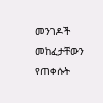መንገዶች መከፈታቸውን የጠቀሱት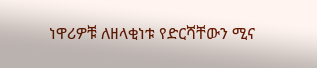ነዋሪዎቹ ለዘላቂነቱ የድርሻቸውን ሚና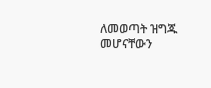ለመወጣት ዝግጁ መሆናቸውን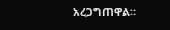አረጋግጠዋል።